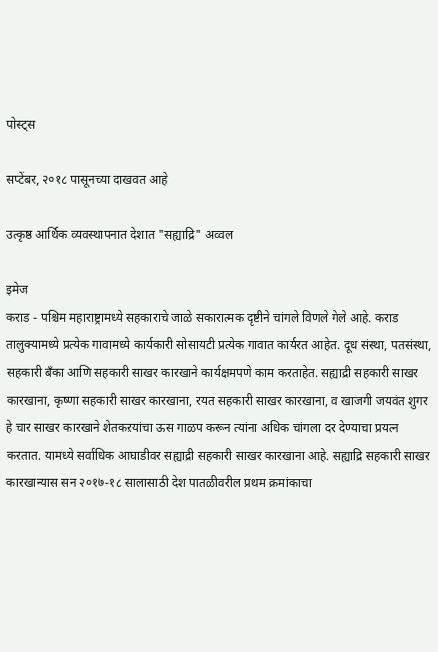पोस्ट्स

सप्टेंबर, २०१८ पासूनच्या दाखवत आहे

उत्कृष्ठ आर्थिक व्यवस्थापनात देशात "सह्याद्रि" अव्वल

इमेज
कराड - पश्चिम महाराष्ट्रामध्ये सहकाराचे जाळे सकारात्मक दृष्टीने चांगले विणले गेले आहे. कराड तालुक्यामध्ये प्रत्येक गावामध्ये कार्यकारी सोसायटी प्रत्येक गावात कार्यरत आहेत. दूध संस्था, पतसंस्था, सहकारी बँका आणि सहकारी साखर कारखाने कार्यक्षमपणे काम करताहेत. सह्याद्री सहकारी साखर कारखाना, कृष्णा सहकारी साखर कारखाना, रयत सहकारी साखर कारखाना, व खाजगी जयवंत शुगर हे चार साखर कारखाने शेतकऱयांचा ऊस गाळप करून त्यांना अधिक चांगला दर देण्याचा प्रयत्न करतात. यामध्ये सर्वाधिक आघाडीवर सह्याद्री सहकारी साखर कारखाना आहे. सह्याद्रि सहकारी साखर कारखान्यास सन २०१७-१८ सालासाठी देश पातळीवरील प्रथम क्रमांकाचा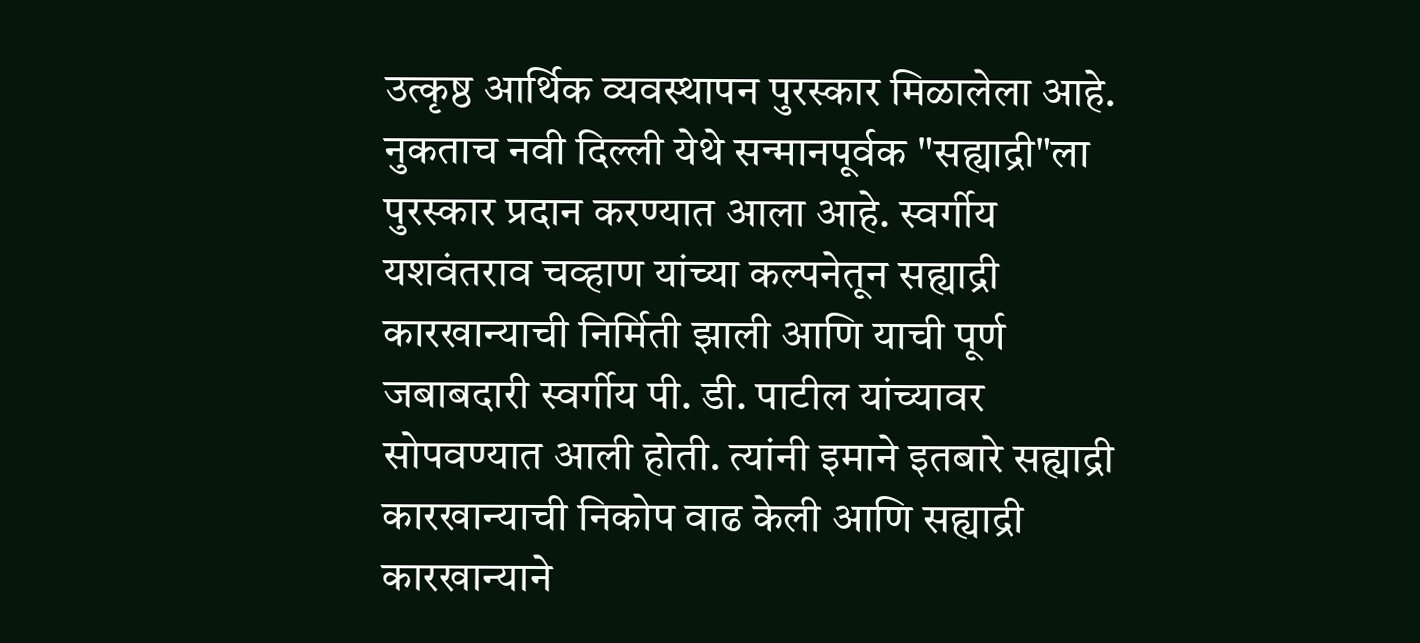उत्कृष्ठ आर्थिक व्यवस्थापन पुरस्कार मिळालेला आहे. नुकताच नवी दिल्ली येथे सन्मानपूर्वक "सह्याद्री"ला पुरस्कार प्रदान करण्यात आला आहे. स्वर्गीय यशवंतराव चव्हाण यांच्या कल्पनेतून सह्याद्री कारखान्याची निर्मिती झाली आणि याची पूर्ण जबाबदारी स्वर्गीय पी. डी. पाटील यांच्यावर सोपवण्यात आली होती. त्यांनी इमाने इतबारे सह्याद्री कारखान्याची निकोप वाढ केली आणि सह्याद्री कारखान्याने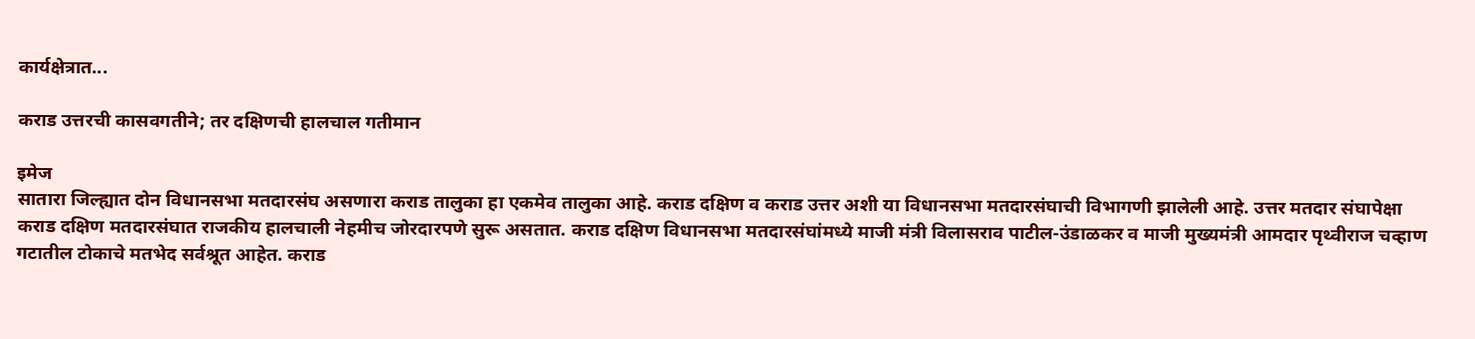कार्यक्षेत्रात...

कराड उत्तरची कासवगतीने; तर दक्षिणची हालचाल गतीमान

इमेज
सातारा जिल्ह्यात दोन विधानसभा मतदारसंघ असणारा कराड तालुका हा एकमेव तालुका आहे. कराड दक्षिण व कराड उत्तर अशी या विधानसभा मतदारसंघाची विभागणी झालेली आहे. उत्तर मतदार संघापेक्षा कराड दक्षिण मतदारसंघात राजकीय हालचाली नेहमीच जोरदारपणे सुरू असतात. कराड दक्षिण विधानसभा मतदारसंघांमध्ये माजी मंत्री विलासराव पाटील-उंडाळकर व माजी मुख्यमंत्री आमदार पृथ्वीराज चव्हाण गटातील टोकाचे मतभेद सर्वश्रूत आहेत. कराड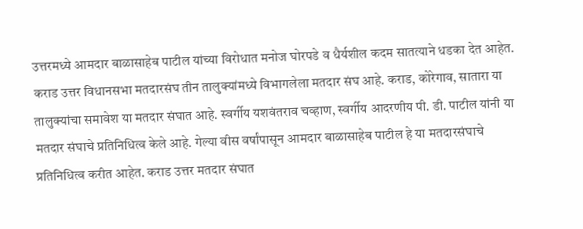उत्तरमध्ये आमदार बाळासाहेब पाटील यांच्या विरोधात मनोज घोरपडे व धैर्यशील कदम सातत्याने धडका देत आहेत.   कराड उत्तर विधानसभा मतदारसंघ तीन तालुक्यांमध्ये विभागलेला मतदार संघ आहे. कराड, कोरेगाव, सातारा या तालुक्यांचा समावेश या मतदार संघात आहे. स्वर्गीय यशवंतराव चव्हाण, स्वर्गीय आदरणीय पी. डी. पाटील यांनी या मतदार संघाचे प्रतिनिधित्व केले आहे. गेल्या वीस वर्षांपासून आमदार बाळासाहेब पाटील हे या मतदारसंघाचे प्रतिनिधित्व करीत आहेत. कराड उत्तर मतदार संघात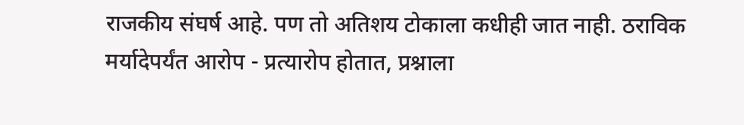राजकीय संघर्ष आहे. पण तो अतिशय टोकाला कधीही जात नाही. ठराविक मर्यादेपर्यंत आरोप - प्रत्यारोप होतात, प्रश्नाला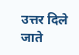उत्तर दिले जाते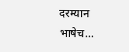दरम्यान भाषेच...